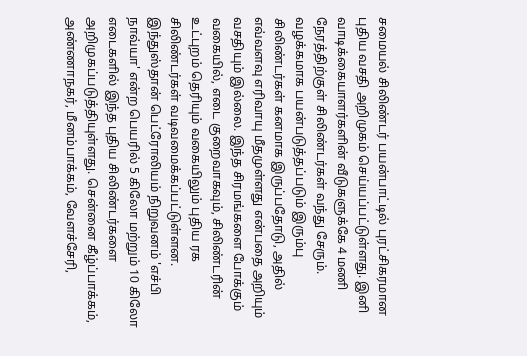சமையல் சிலிண்டர் பயன்பாட்டில் புரட்சிகரமான புதிய வசதி அறிமுகம் செய்யப்பட்டுள்ளது. இனி வாடிக்கையாளர்களின் வீடுகளுக்கே 4 மணி நேரத்திற்குள் சிலிண்டர்கள் வந்து சேரும். வழக்கமாக பயன்படுத்தப்படும் இரும்பு சிலிண்டர்கள் கனமாக இருப்பதோடு, அதில் எவ்வளவு எரிவாயு மீதமுள்ளது என்பதை அறியும் வசதியும் இல்லை. இந்த சிரமங்களை போக்கும் வகையில், எடை குறைவாகவும், சிலிண்டரின் உட்புறம் தெரியும் வகையிலும் புதிய ரக சிலிண்டர்கள் வடிவமைக்கப்பட்டுள்ளன.
இந்துஸ்தான் பெட்ரோலியம் நிறுவனம் 'எச்பி நாவ்யா' என்ற பெயரில் 5 கிலோ மற்றும் 10 கிலோ எடைகளில் இந்த புதிய சிலிண்டர்களை அறிமுகப்படுத்தியுள்ளது. சென்னை கீழ்ப்பாக்கம், அண்ணாநகர், மீனம்பாக்கம், வேளச்சேரி,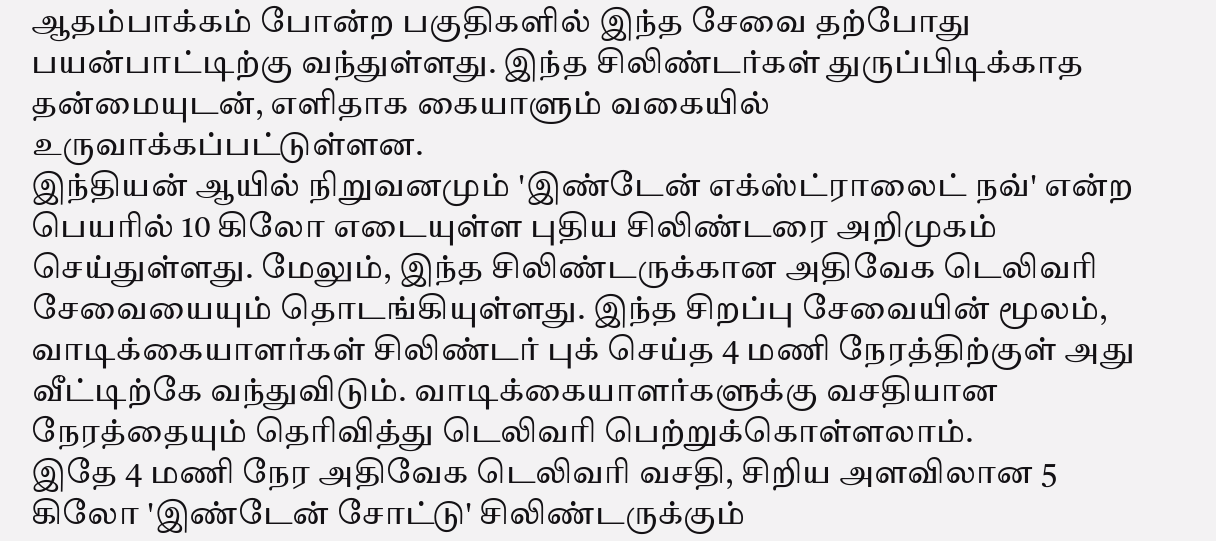ஆதம்பாக்கம் போன்ற பகுதிகளில் இந்த சேவை தற்போது பயன்பாட்டிற்கு வந்துள்ளது. இந்த சிலிண்டர்கள் துருப்பிடிக்காத தன்மையுடன், எளிதாக கையாளும் வகையில் உருவாக்கப்பட்டுள்ளன.
இந்தியன் ஆயில் நிறுவனமும் 'இண்டேன் எக்ஸ்ட்ராலைட் நவ்' என்ற பெயரில் 10 கிலோ எடையுள்ள புதிய சிலிண்டரை அறிமுகம் செய்துள்ளது. மேலும், இந்த சிலிண்டருக்கான அதிவேக டெலிவரி சேவையையும் தொடங்கியுள்ளது. இந்த சிறப்பு சேவையின் மூலம், வாடிக்கையாளர்கள் சிலிண்டர் புக் செய்த 4 மணி நேரத்திற்குள் அது வீட்டிற்கே வந்துவிடும். வாடிக்கையாளர்களுக்கு வசதியான நேரத்தையும் தெரிவித்து டெலிவரி பெற்றுக்கொள்ளலாம்.
இதே 4 மணி நேர அதிவேக டெலிவரி வசதி, சிறிய அளவிலான 5 கிலோ 'இண்டேன் சோட்டு' சிலிண்டருக்கும்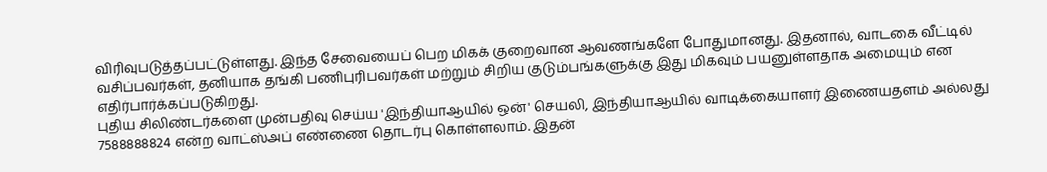விரிவுபடுத்தப்பட்டுள்ளது. இந்த சேவையைப் பெற மிகக் குறைவான ஆவணங்களே போதுமானது. இதனால், வாடகை வீட்டில் வசிப்பவர்கள், தனியாக தங்கி பணிபுரிபவர்கள் மற்றும் சிறிய குடும்பங்களுக்கு இது மிகவும் பயனுள்ளதாக அமையும் என எதிர்பார்க்கப்படுகிறது.
புதிய சிலிண்டர்களை முன்பதிவு செய்ய 'இந்தியாஆயில் ஒன்' செயலி, இந்தியாஆயில் வாடிக்கையாளர் இணையதளம் அல்லது 7588888824 என்ற வாட்ஸ்அப் எண்ணை தொடர்பு கொள்ளலாம். இதன்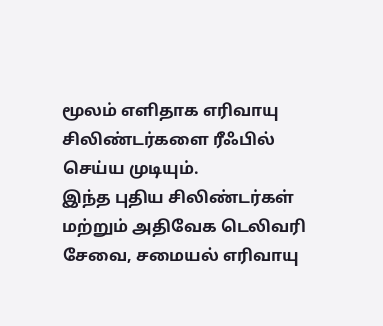மூலம் எளிதாக எரிவாயு சிலிண்டர்களை ரீஃபில் செய்ய முடியும்.
இந்த புதிய சிலிண்டர்கள் மற்றும் அதிவேக டெலிவரி சேவை, சமையல் எரிவாயு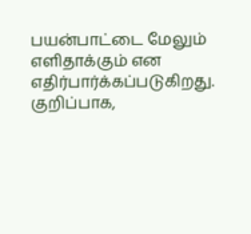பயன்பாட்டை மேலும் எளிதாக்கும் என எதிர்பார்க்கப்படுகிறது. குறிப்பாக,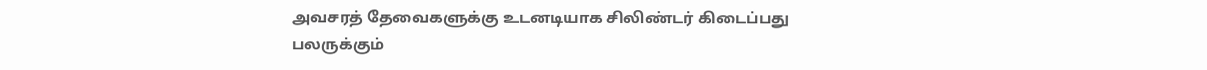அவசரத் தேவைகளுக்கு உடனடியாக சிலிண்டர் கிடைப்பது பலருக்கும்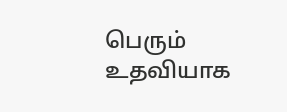பெரும் உதவியாக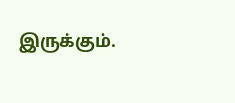இருக்கும்.